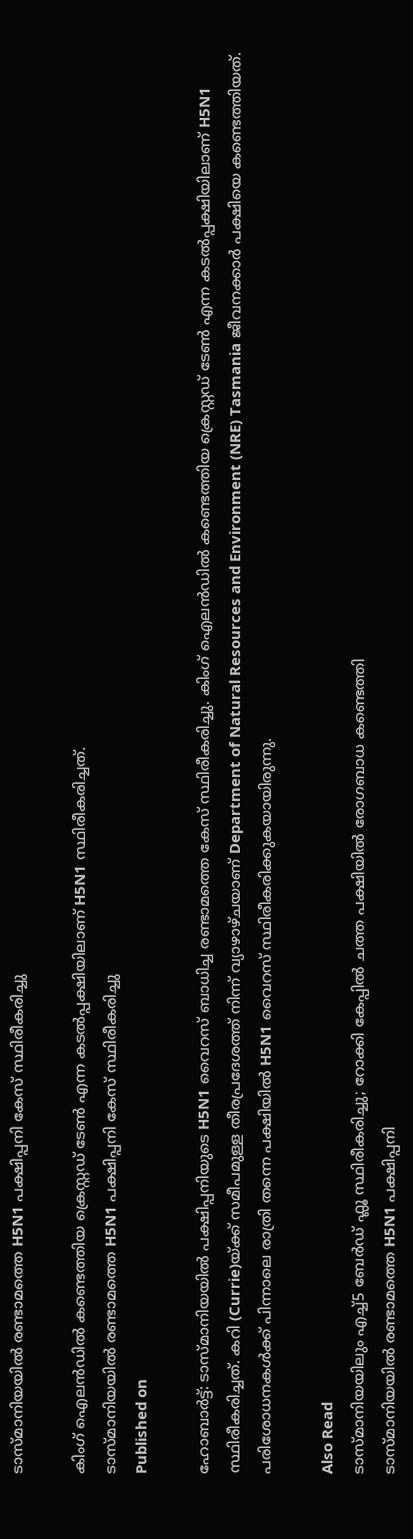ടാസ്മാനിയയിൽ രണ്ടാമത്തെ H5N1 പക്ഷിപ്പനി കേസ് സ്ഥിരീകരിച്ചു

കിംഗ് ഐലൻഡിൽ കണ്ടെത്തിയ ക്രെസ്റ്റഡ് ടേൺ എന്ന കടൽപ്പക്ഷിയിലാണ് H5N1 സ്ഥിരീകരിച്ചത്.
ടാസ്മാനിയയിൽ രണ്ടാമത്തെ H5N1 പക്ഷിപ്പനി കേസ് സ്ഥിരീകരിച്ചു
Published on

ഹോബാർട്ട്: ടാസ്മാനിയയിൽ പക്ഷിപ്പനിയുടെ H5N1 വൈറസ് ബാധിച്ച രണ്ടാമത്തെ കേസ് സ്ഥിരീകരിച്ചു. കിംഗ് ഐലൻഡിൽ കണ്ടെത്തിയ ക്രെസ്റ്റഡ് ടേൺ എന്ന കടൽപ്പക്ഷിയിലാണ് H5N1 സ്ഥിരീകരിച്ചത്. കറി (Currie)യ്ക്ക് സമീപമുള്ള തീരപ്രദേശത്ത് നിന്ന് വ്യാഴാഴ്ചയാണ് Department of Natural Resources and Environment (NRE) Tasmania ജീവനക്കാർ പക്ഷിയെ കണ്ടെത്തിയത്. പരിശോധനകൾക്ക് പിന്നാലെ രാത്രി തന്നെ പക്ഷിയിൽ H5N1 വൈറസ് സ്ഥിരീകരിക്കുകയായിരുന്നു.

Also Read
ടാസ്മാനിയയിലും എച്ച്5 ബേർഡ് ഫ്ലൂ സ്ഥിരീകരിച്ചു; റോക്കി കേപ്പിൽ ചത്ത പക്ഷിയിൽ രോഗബാധ കണ്ടെത്തി
ടാസ്മാനിയയിൽ രണ്ടാമത്തെ H5N1 പക്ഷിപ്പനി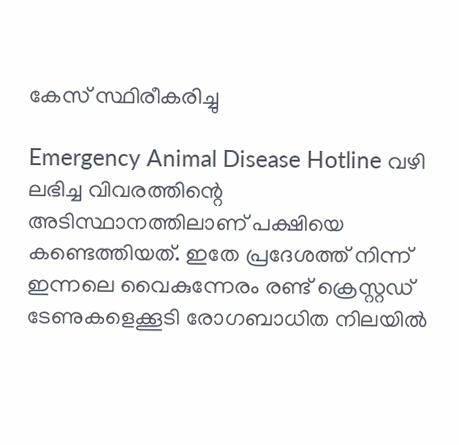കേസ് സ്ഥിരീകരിച്ചു

Emergency Animal Disease Hotline വഴി ലഭിച്ച വിവരത്തിന്റെ അടിസ്ഥാനത്തിലാണ് പക്ഷിയെ കണ്ടെത്തിയത്. ഇതേ പ്രദേശത്ത് നിന്ന് ഇന്നലെ വൈകുന്നേരം രണ്ട് ക്രെസ്റ്റഡ് ടേണുകളെക്കൂടി രോഗബാധിത നിലയിൽ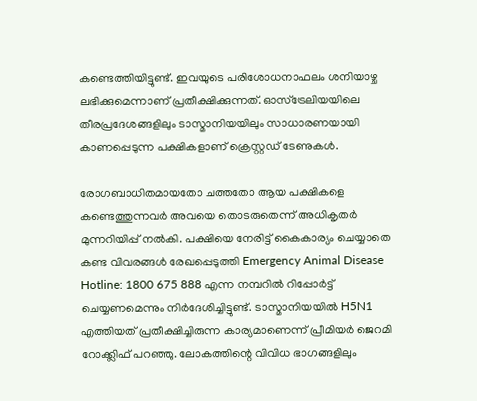കണ്ടെത്തിയിട്ടുണ്ട്. ഇവയുടെ പരിശോധനാഫലം ശനിയാഴ്ച ലഭിക്കുമെന്നാണ് പ്രതീക്ഷിക്കുന്നത്. ഓസ്‌ട്രേലിയയിലെ തീരപ്രദേശങ്ങളിലും ടാസ്മാനിയയിലും സാധാരണയായി കാണപ്പെടുന്ന പക്ഷികളാണ് ക്രെസ്റ്റഡ് ടേണുകൾ.

രോഗബാധിതമായതോ ചത്തതോ ആയ പക്ഷികളെ കണ്ടെത്തുന്നവർ അവയെ തൊടരുതെന്ന് അധികൃതർ മുന്നറിയിപ്പ് നൽകി. പക്ഷിയെ നേരിട്ട് കൈകാര്യം ചെയ്യാതെ കണ്ട വിവരങ്ങൾ രേഖപ്പെടുത്തി Emergency Animal Disease Hotline: 1800 675 888 എന്ന നമ്പറിൽ റിപ്പോർട്ട് ചെയ്യണമെന്നും നിർദേശിച്ചിട്ടുണ്ട്. ടാസ്മാനിയയിൽ H5N1 എത്തിയത് പ്രതീക്ഷിച്ചിരുന്ന കാര്യമാണെന്ന് പ്രീമിയർ ജെറമി റോക്ക്ലിഫ് പറഞ്ഞു. ലോകത്തിന്റെ വിവിധ ഭാഗങ്ങളിലും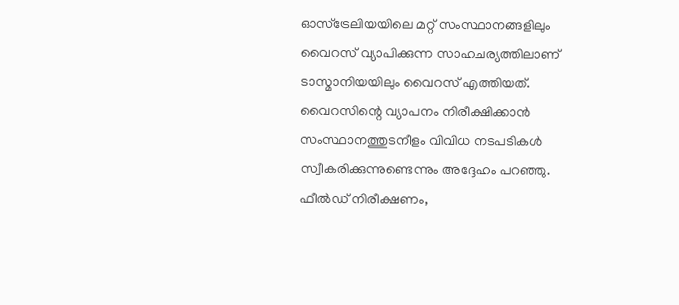ഓസ്‌ട്രേലിയയിലെ മറ്റ് സംസ്ഥാനങ്ങളിലും വൈറസ് വ്യാപിക്കുന്ന സാഹചര്യത്തിലാണ് ടാസ്മാനിയയിലും വൈറസ് എത്തിയത്. വൈറസിന്റെ വ്യാപനം നിരീക്ഷിക്കാൻ സംസ്ഥാനത്തുടനീളം വിവിധ നടപടികൾ സ്വീകരിക്കുന്നുണ്ടെന്നും അദ്ദേഹം പറഞ്ഞു. ഫീൽഡ് നിരീക്ഷണം,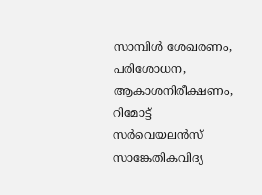സാമ്പിൾ ശേഖരണം, പരിശോധന, ആകാശനിരീക്ഷണം, റിമോട്ട് സർവെയലൻസ് സാങ്കേതികവിദ്യ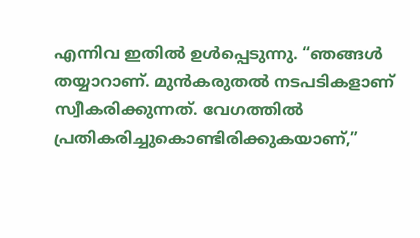എന്നിവ ഇതിൽ ഉൾപ്പെടുന്നു. “ഞങ്ങൾ തയ്യാറാണ്. മുൻകരുതൽ നടപടികളാണ് സ്വീകരിക്കുന്നത്. വേഗത്തിൽ പ്രതികരിച്ചുകൊണ്ടിരിക്കുകയാണ്,”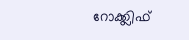റോക്ക്ലിഫ്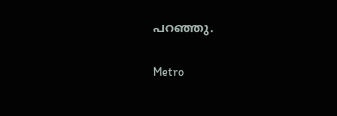പറഞ്ഞു.

Metro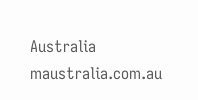Australia
maustralia.com.au